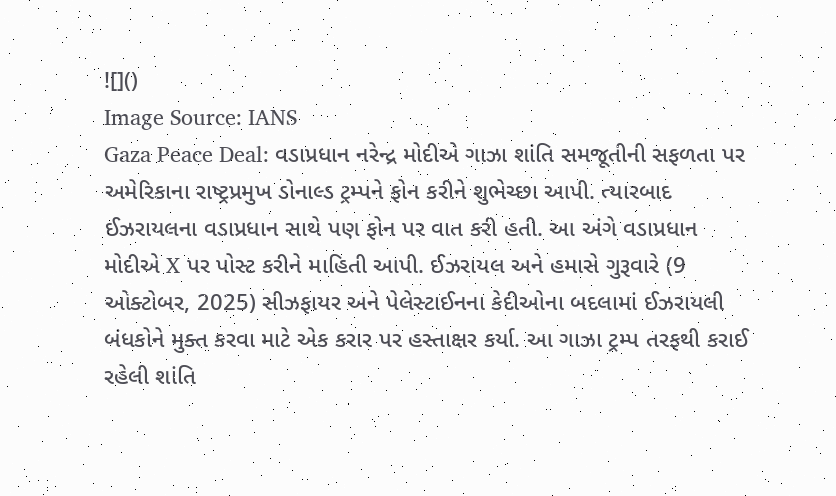![]()
Image Source: IANS
Gaza Peace Deal: વડાપ્રધાન નરેન્દ્ર મોદીએ ગાઝા શાંતિ સમજૂતીની સફળતા પર અમેરિકાના રાષ્ટ્રપ્રમુખ ડોનાલ્ડ ટ્રમ્પને ફોન કરીને શુભેચ્છા આપી. ત્યારબાદ ઈઝરાયલના વડાપ્રધાન સાથે પણ ફોન પર વાત કરી હતી. આ અંગે વડાપ્રધાન મોદીએ X પર પોસ્ટ કરીને માહિતી આપી. ઈઝરાયલ અને હમાસે ગુરૂવારે (9 ઓક્ટોબર, 2025) સીઝફાયર અને પેલેસ્ટાઈનના કેદીઓના બદલામાં ઈઝરાયલી બંધકોને મુક્ત કરવા માટે એક કરાર પર હસ્તાક્ષર કર્યા. આ ગાઝા ટ્રમ્પ તરફથી કરાઈ રહેલી શાંતિ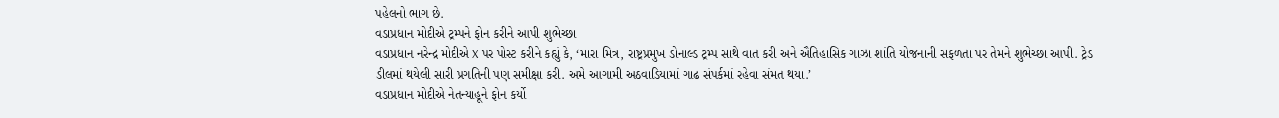પહેલનો ભાગ છે.
વડાપ્રધાન મોદીએ ટ્રમ્પને ફોન કરીને આપી શુભેચ્છા
વડાપ્રધાન નરેન્દ્ર મોદીએ X પર પોસ્ટ કરીને કહ્યું કે, ‘મારા મિત્ર, રાષ્ટ્રપ્રમુખ ડોનાલ્ડ ટ્રમ્પ સાથે વાત કરી અને ઐતિહાસિક ગાઝા શાંતિ યોજનાની સફળતા પર તેમને શુભેચ્છા આપી. ટ્રેડ ડીલમાં થયેલી સારી પ્રગતિની પણ સમીક્ષા કરી. અમે આગામી અઠવાડિયામાં ગાઢ સંપર્કમાં રહેવા સંમત થયા.’
વડાપ્રધાન મોદીએ નેતન્યાહૂને ફોન કર્યો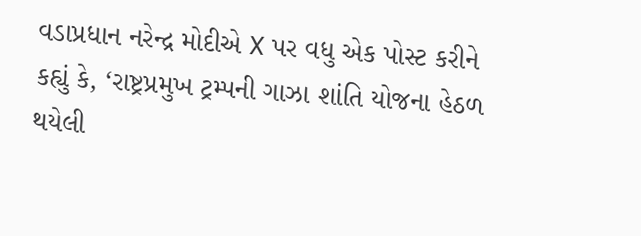વડાપ્રધાન નરેન્દ્ર મોદીએ X પર વધુ એક પોસ્ટ કરીને કહ્યું કે, ‘રાષ્ટ્રપ્રમુખ ટ્રમ્પની ગાઝા શાંતિ યોજના હેઠળ થયેલી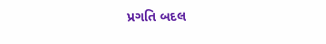પ્રગતિ બદલ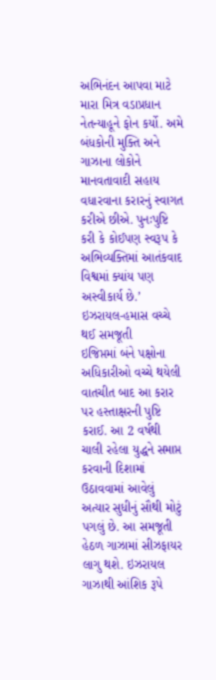અભિનંદન આપવા માટે મારા મિત્ર વડાપ્રધાન નેતન્યાહૂને ફોન કર્યો. અમે બંધકોની મુક્તિ અને ગાઝાના લોકોને માનવતાવાદી સહાય વધારવાના કરારનું સ્વાગત કરીએ છીએ. પુનઃપુષ્ટિ કરી કે કોઈપણ સ્વરૂપ કે અભિવ્યક્તિમાં આતંકવાદ વિશ્વમાં ક્યાંય પણ અસ્વીકાર્ય છે.’
ઇઝરાયલ-હમાસ વચ્ચે થઈ સમજૂતી
ઇજિપ્તમાં બંને પક્ષોના અધિકારીઓ વચ્ચે થયેલી વાતચીત બાદ આ કરાર પર હસ્તાક્ષરની પુષ્ટિ કરાઈ. આ 2 વર્ષથી ચાલી રહેલા યુદ્ધને સમાપ્ત કરવાની દિશામાં ઉઠાવવામાં આવેલું અત્યાર સુધીનું સૌથી મોટું પગલું છે. આ સમજૂતી હેઠળ ગાઝામાં સીઝફાયર લાગુ થશે. ઇઝરાયલ ગાઝાથી આંશિક રૂપે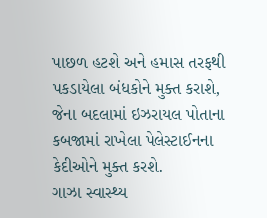પાછળ હટશે અને હમાસ તરફથી પકડાયેલા બંધકોને મુક્ત કરાશે, જેના બદલામાં ઇઝરાયલ પોતાના કબજામાં રાખેલા પેલેસ્ટાઈનના કેદીઓને મુક્ત કરશે.
ગાઝા સ્વાસ્થ્ય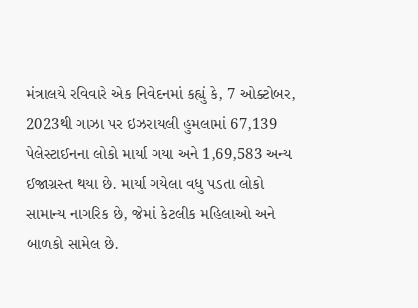મંત્રાલયે રવિવારે એક નિવેદનમાં કહ્યું કે, 7 ઓક્ટોબર, 2023થી ગાઝા પર ઇઝરાયલી હુમલામાં 67,139 પેલેસ્ટાઈનના લોકો માર્યા ગયા અને 1,69,583 અન્ય ઈજાગ્રસ્ત થયા છે. માર્યા ગયેલા વધુ પડતા લોકો સામાન્ય નાગરિક છે, જેમાં કેટલીક મહિલાઓ અને બાળકો સામેલ છે.